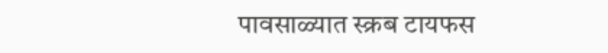पावसाळ्यात स्क्रब टायफस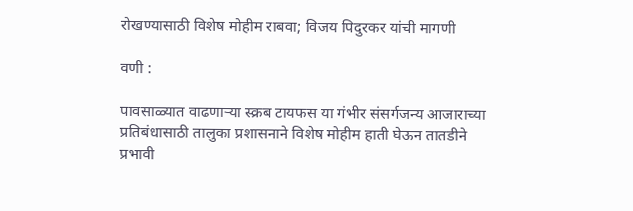रोखण्यासाठी विशेष मोहीम राबवा; विजय पिदुरकर यांची मागणी

वणी :

पावसाळ्यात वाढणाऱ्या स्क्रब टायफस या गंभीर संसर्गजन्य आजाराच्या प्रतिबंधासाठी तालुका प्रशासनाने विशेष मोहीम हाती घेऊन तातडीने प्रभावी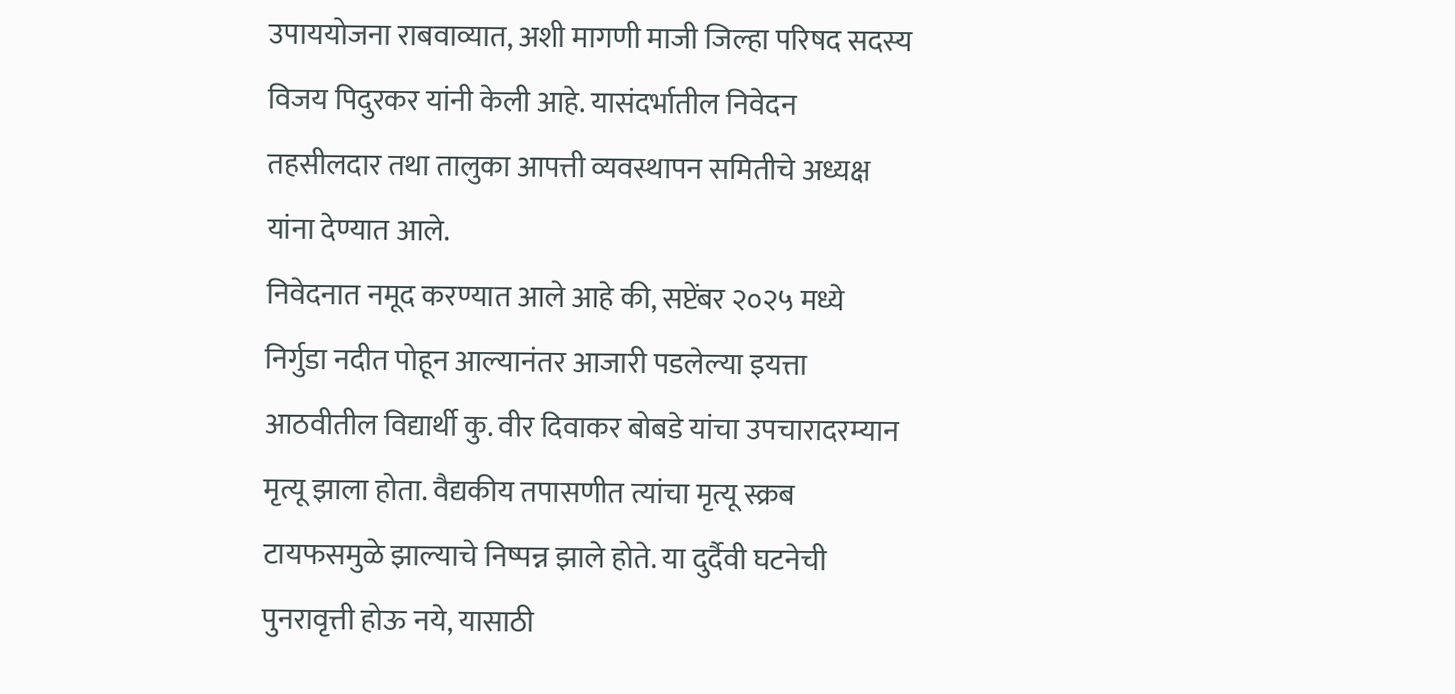उपाययोजना राबवाव्यात, अशी मागणी माजी जिल्हा परिषद सदस्य विजय पिदुरकर यांनी केली आहे. यासंदर्भातील निवेदन तहसीलदार तथा तालुका आपत्ती व्यवस्थापन समितीचे अध्यक्ष यांना देण्यात आले.
निवेदनात नमूद करण्यात आले आहे की, सप्टेंबर २०२५ मध्ये निर्गुडा नदीत पोहून आल्यानंतर आजारी पडलेल्या इयत्ता आठवीतील विद्यार्थी कु. वीर दिवाकर बोबडे यांचा उपचारादरम्यान मृत्यू झाला होता. वैद्यकीय तपासणीत त्यांचा मृत्यू स्क्रब टायफसमुळे झाल्याचे निष्पन्न झाले होते. या दुर्दैवी घटनेची पुनरावृत्ती होऊ नये, यासाठी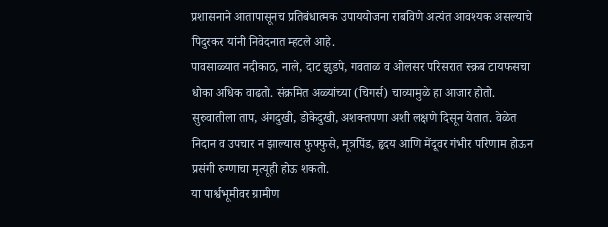प्रशासनाने आतापासूनच प्रतिबंधात्मक उपाययोजना राबविणे अत्यंत आवश्यक असल्याचे पिदुरकर यांनी निवेदनात म्हटले आहे.
पावसाळ्यात नदीकाठ, नाले, दाट झुडपे, गवताळ व ओलसर परिसरात स्क्रब टायफसचा धोका अधिक वाढतो. संक्रमित अळ्यांच्या (चिगर्स) चाव्यामुळे हा आजार होतो. सुरुवातीला ताप, अंगदुखी, डोकेदुखी, अशक्तपणा अशी लक्षणे दिसून येतात. वेळेत निदान व उपचार न झाल्यास फुफ्फुसे, मूत्रपिंड, हृदय आणि मेंदूवर गंभीर परिणाम होऊन प्रसंगी रुग्णाचा मृत्यूही होऊ शकतो.
या पार्श्वभूमीवर ग्रामीण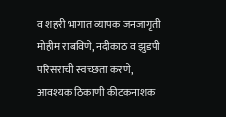व शहरी भागात व्यापक जनजागृती मोहीम राबविणे, नदीकाठ व झुडपी परिसराची स्वच्छता करणे, आवश्यक ठिकाणी कीटकनाशक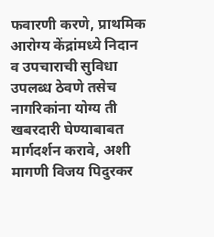फवारणी करणे, प्राथमिक आरोग्य केंद्रांमध्ये निदान व उपचाराची सुविधा उपलब्ध ठेवणे तसेच नागरिकांना योग्य ती खबरदारी घेण्याबाबत मार्गदर्शन करावे, अशी मागणी विजय पिदुरकर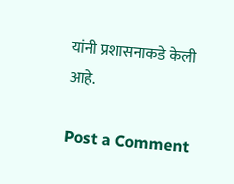यांनी प्रशासनाकडे केली आहे.

Post a Comment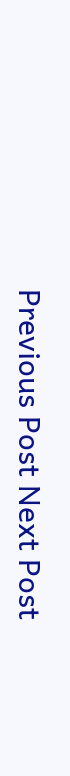Previous Post Next Post